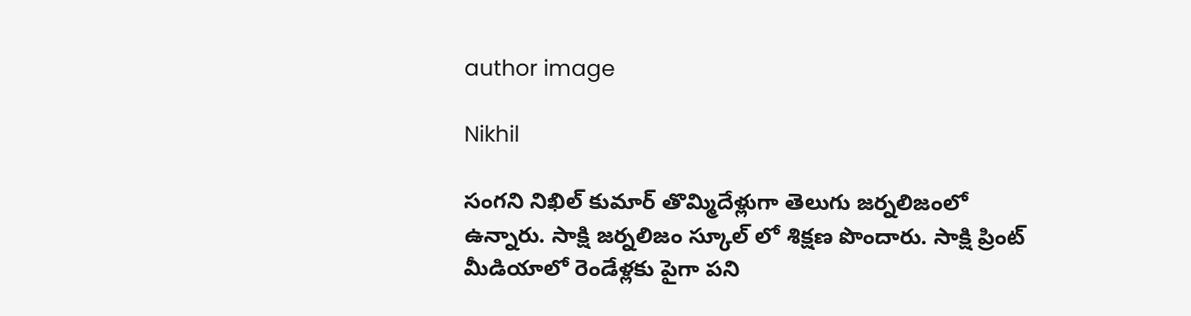author image

Nikhil

సంగని నిఖిల్ కుమార్ తొమ్మిదేళ్లుగా తెలుగు జర్నలిజంలో ఉన్నారు. సాక్షి జర్నలిజం స్కూల్ లో శిక్షణ పొందారు. సాక్షి ప్రింట్ మీడియాలో రెండేళ్లకు పైగా పని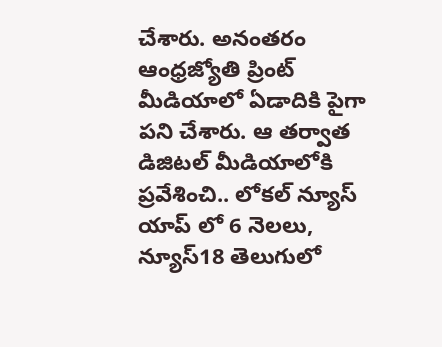చేశారు. అనంతరం ఆంధ్రజ్యోతి ప్రింట్ మీడియాలో ఏడాదికి పైగా పని చేశారు. ఆ తర్వాత డిజిటల్ మీడియాలోకి ప్రవేశించి.. లోకల్ న్యూస్ యాప్ లో 6 నెలలు, న్యూస్18 తెలుగులో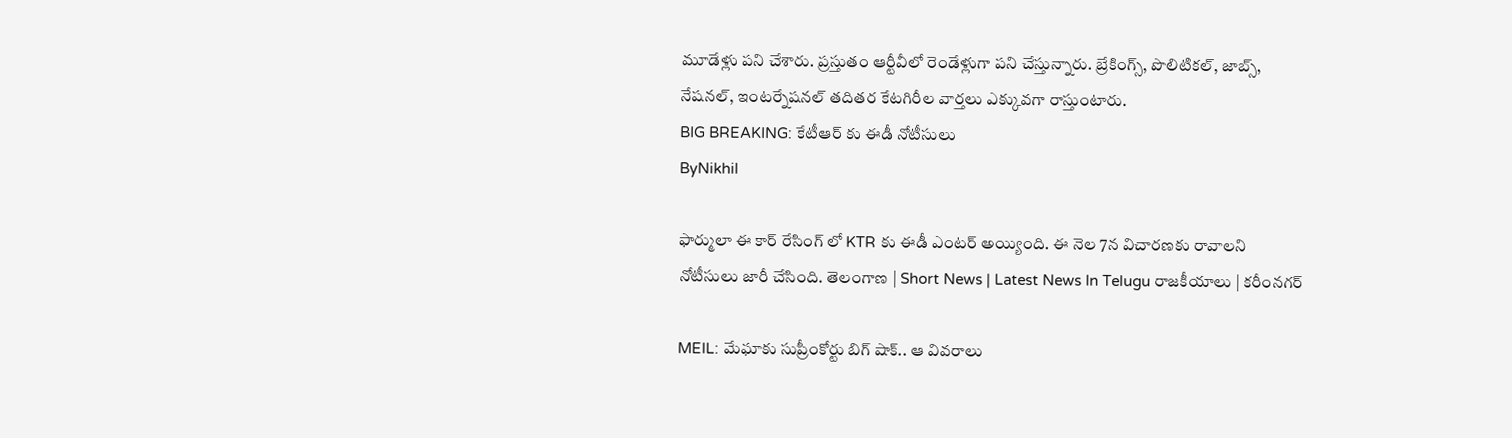మూడేళ్లు పని చేశారు. ప్రస్తుతం ఆర్టీవీలో రెండేళ్లుగా పని చేస్తున్నారు. బ్రేకింగ్స్, పొలిటికల్, జాబ్స్, నేషనల్, ఇంటర్నేషనల్ తదితర కేటగిరీల వార్తలు ఎక్కువగా రాస్తుంటారు.
BIG BREAKING: కేటీఆర్ కు ఈడీ నోటీసులు
ByNikhil

ఫార్ములా ఈ కార్ రేసింగ్ లో KTR కు ఈడీ ఎంటర్ అయ్యింది. ఈ నెల 7న విచారణకు రావాలని నోటీసులు జారీ చేసింది. తెలంగాణ | Short News | Latest News In Telugu రాజకీయాలు | కరీంనగర్

MEIL: మేఘాకు సుప్రీంకోర్టు బిగ్ షాక్.. ఆ వివరాలు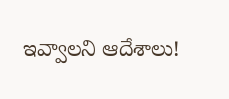ఇవ్వాలని ఆదేశాలు!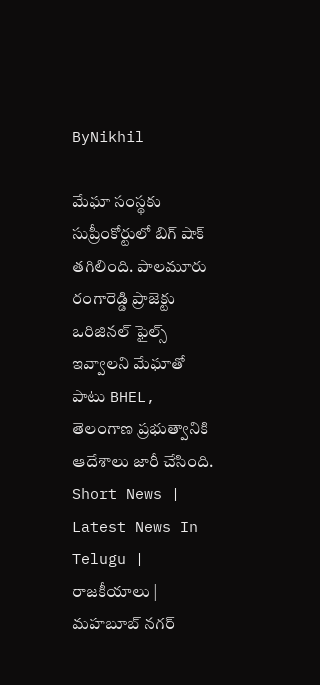ByNikhil

మేఘా సంస్థకు సుప్రీంకోర్టులో బిగ్ షాక్ తగిలింది. పాలమూరు రంగారెడ్డి ప్రాజెక్టు ఒరిజినల్ ఫైల్స్ ఇవ్వాలని మేఘాతో పాటు BHEL, తెలంగాణ ప్రభుత్వానికి ఆదేశాలు జారీ చేసింది. Short News | Latest News In Telugu | రాజకీయాలు | మహబూబ్ నగర్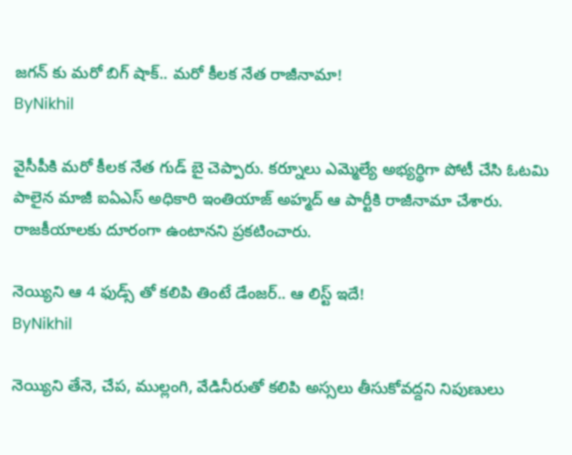జగన్ కు మరో బిగ్ షాక్.. మరో కీలక నేత రాజీనామా!
ByNikhil

వైసీపీకి మరో కీలక నేత గుడ్ బై చెప్పారు. కర్నూలు ఎమ్మెల్యే అభ్యర్థిగా పోటీ చేసి ఓటమి పాలైన మాజీ ఐఏఎస్ అధికారి ఇంతియాజ్ అహ్మద్ ఆ పార్టీకి రాజీనామా చేశారు. రాజకీయాలకు దూరంగా ఉంటానని ప్రకటించారు.

నెయ్యిని ఆ 4 ఫుడ్స్ తో కలిపి తింటే డేంజర్.. ఆ లిస్ట్ ఇదే!
ByNikhil

నెయ్యిని తేనె, చేప, ముల్లంగి, వేడినీరుతో కలిపి అస్సలు తీసుకోవద్దని నిపుణులు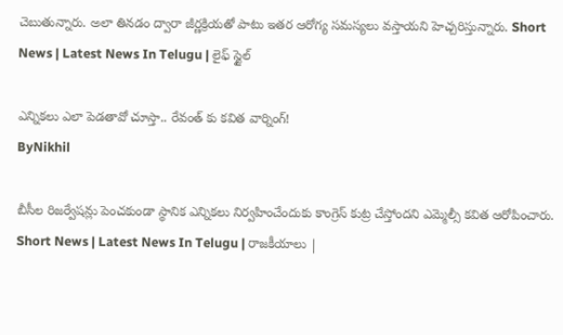చెబుతున్నారు. అలా తినడం ద్వారా జీర్ణక్రియతో పాటు ఇతర ఆరోగ్య సమస్యలు వస్తాయని హెచ్చరిస్తున్నారు. Short News | Latest News In Telugu | లైఫ్ స్టైల్

ఎన్నికలు ఎలా పెడతావో చూస్తా.. రేవంత్ కు కవిత వార్నింగ్!
ByNikhil

బీసీల రిజర్వేషన్లు పెంచకుండా స్థానిక ఎన్నికలు నిర్వహించేందుకు కాంగ్రెస్ కుట్ర చేస్తోందని ఎమ్మెల్సీ కవిత ఆరోపించారు. Short News | Latest News In Telugu | రాజకీయాలు |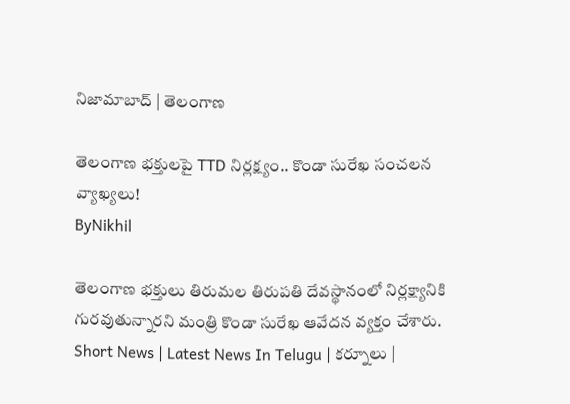నిజామాబాద్ | తెలంగాణ

తెలంగాణ భక్తులపై TTD నిర్లక్ష్యం.. కొండా సురేఖ సంచలన వ్యాఖ్యలు!
ByNikhil

తెలంగాణ భక్తులు తిరుమల తిరుపతి దేవస్థానంలో నిర్లక్ష్యానికి గురవుతున్నారని మంత్రి కొండా సురేఖ ఆవేదన వ్యక్తం చేశారు. Short News | Latest News In Telugu | కర్నూలు |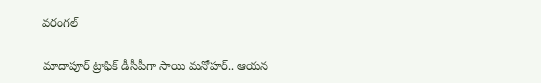వరంగల్

మాదాపూర్ ట్రాఫిక్ డీసీపీగా సాయి మనోహర్.. ఆయన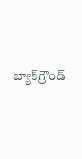బ్యాక్‌గ్రౌండ్‌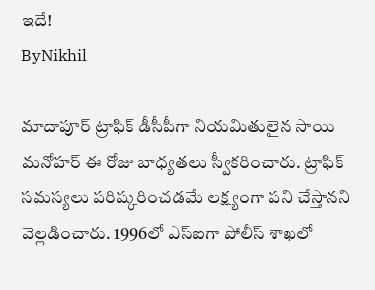ఇదే!
ByNikhil

మాదాపూర్ ట్రాఫిక్ డీసీపీగా నియమితులైన సాయి మనోహర్ ఈ రోజు బాధ్యతలు స్వీకరించారు. ట్రాఫిక్ సమస్యలు పరిష్కరించడమే లక్ష్యంగా పని చేస్తానని వెల్లడించారు. 1996లో ఎస్ఐగా పోలీస్ శాఖలో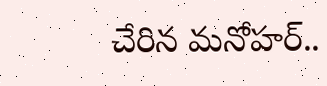చేరిన మనోహర్..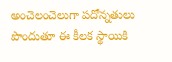అంచెలంచెలుగా పదోన్నతులు పొందుతూ ఈ కీలక స్థాయికి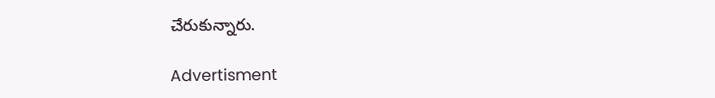చేరుకున్నారు.

Advertisment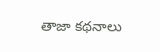తాజా కథనాలు